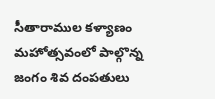సీతారాముల కళ్యాణం మహోత్సవంలో పాల్గొన్న జంగం శివ దంపతులు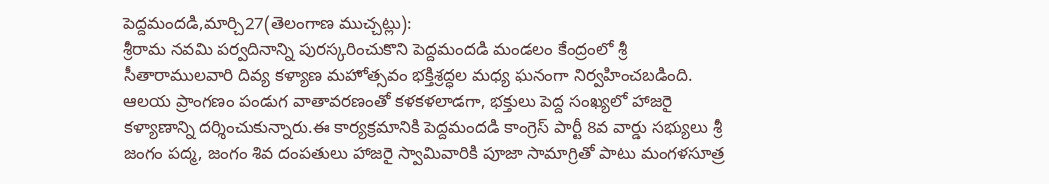పెద్దమందడి,మార్చి27(తెలంగాణ ముచ్చట్లు):
శ్రీరామ నవమి పర్వదినాన్ని పురస్కరించుకొని పెద్దమందడి మండలం కేంద్రంలో శ్రీ సీతారాములవారి దివ్య కళ్యాణ మహోత్సవం భక్తిశ్రద్ధల మధ్య ఘనంగా నిర్వహించబడింది. ఆలయ ప్రాంగణం పండుగ వాతావరణంతో కళకళలాడగా, భక్తులు పెద్ద సంఖ్యలో హాజరై కళ్యాణాన్ని దర్శించుకున్నారు.ఈ కార్యక్రమానికి పెద్దమందడి కాంగ్రెస్ పార్టీ 8వ వార్డు సభ్యులు శ్రీ జంగం పద్మ, జంగం శివ దంపతులు హాజరై స్వామివారికి పూజా సామాగ్రితో పాటు మంగళసూత్ర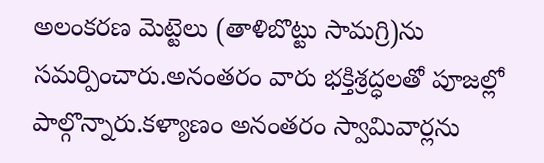అలంకరణ మెట్టెలు (తాళిబొట్టు సామగ్రి)ను సమర్పించారు.అనంతరం వారు భక్తిశ్రద్ధలతో పూజల్లో పాల్గొన్నారు.కళ్యాణం అనంతరం స్వామివార్లను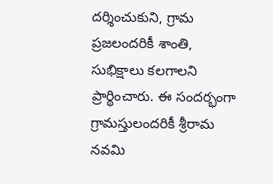దర్శించుకుని, గ్రామ ప్రజలందరికీ శాంతి, సుభిక్షాలు కలగాలని ప్రార్థించారు. ఈ సందర్భంగా గ్రామస్తులందరికీ శ్రీరామ నవమి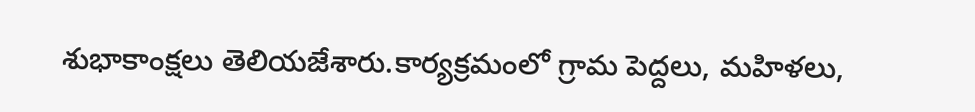శుభాకాంక్షలు తెలియజేశారు.కార్యక్రమంలో గ్రామ పెద్దలు, మహిళలు,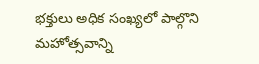భక్తులు అధిక సంఖ్యలో పాల్గొని మహోత్సవాన్ని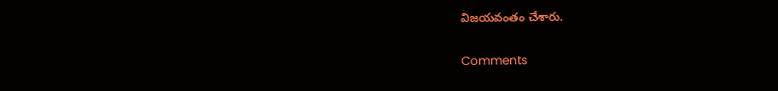విజయవంతం చేశారు.


Comments